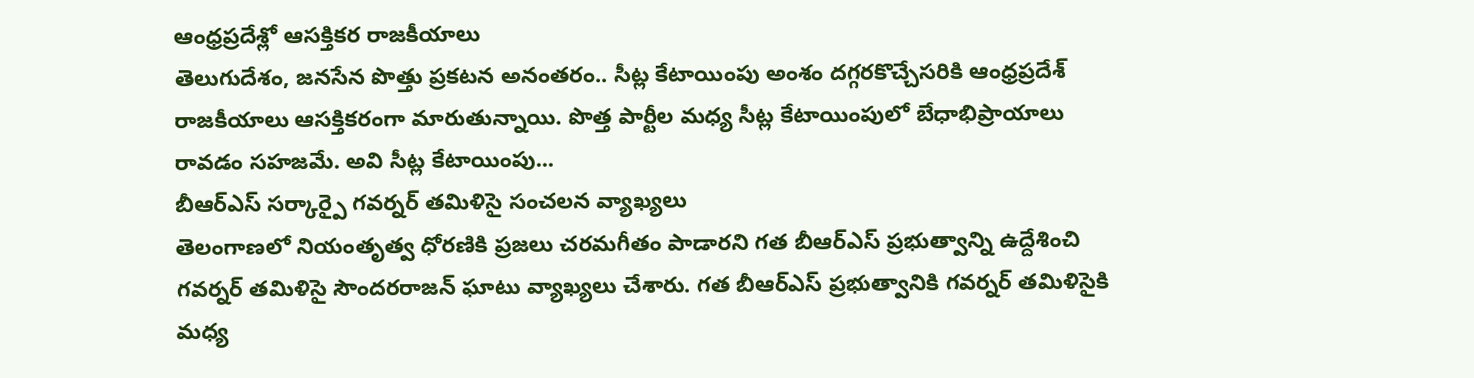ఆంధ్రప్రదేశ్లో ఆసక్తికర రాజకీయాలు
తెలుగుదేశం, జనసేన పొత్తు ప్రకటన అనంతరం.. సీట్ల కేటాయింపు అంశం దగ్గరకొచ్చేసరికి ఆంధ్రప్రదేశ్ రాజకీయాలు ఆసక్తికరంగా మారుతున్నాయి. పొత్త పార్టీల మధ్య సీట్ల కేటాయింపులో బేధాభిప్రాయాలు రావడం సహజమే. అవి సీట్ల కేటాయింపు...
బీఆర్ఎస్ సర్కార్పై గవర్నర్ తమిళిసై సంచలన వ్యాఖ్యలు
తెలంగాణలో నియంతృత్వ ధోరణికి ప్రజలు చరమగీతం పాడారని గత బీఆర్ఎస్ ప్రభుత్వాన్ని ఉద్దేశించి గవర్నర్ తమిళిసై సౌందరరాజన్ ఘాటు వ్యాఖ్యలు చేశారు. గత బీఆర్ఎస్ ప్రభుత్వానికి గవర్నర్ తమిళిసైకి మధ్య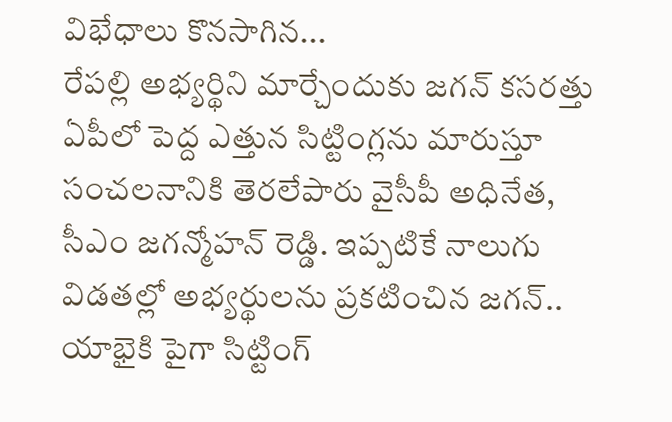విభేధాలు కొనసాగిన...
రేపల్లి అభ్యర్థిని మార్చేందుకు జగన్ కసరత్తు
ఏపీలో పెద్ద ఎత్తున సిట్టింగ్లను మారుస్తూ సంచలనానికి తెరలేపారు వైసీపీ అధినేత, సీఎం జగన్మోహన్ రెడ్డి. ఇప్పటికే నాలుగు విడతల్లో అభ్యర్థులను ప్రకటించిన జగన్.. యాభైకి పైగా సిట్టింగ్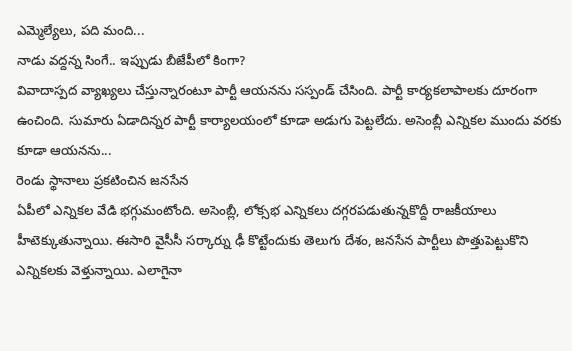ఎమ్మెల్యేలు, పది మంది...
నాడు వద్దన్న సింగే.. ఇప్పుడు బీజేపీలో కింగా?
వివాదాస్పద వ్యాఖ్యలు చేస్తున్నారంటూ పార్టీ ఆయనను సస్పండ్ చేసింది. పార్టీ కార్యకలాపాలకు దూరంగా ఉంచింది. సుమారు ఏడాదిన్నర పార్టీ కార్యాలయంలో కూడా అడుగు పెట్టలేదు. అసెంబ్లీ ఎన్నికల ముందు వరకు కూడా ఆయనను...
రెండు స్థానాలు ప్రకటించిన జనసేన
ఏపీలో ఎన్నికల వేడి భగ్గుమంటోంది. అసెంబ్లీ, లోక్సభ ఎన్నికలు దగ్గరపడుతున్నకొద్దీ రాజకీయాలు హీటెక్కుతున్నాయి. ఈసారి వైసీసీ సర్కార్ను ఢీ కొట్టేందుకు తెలుగు దేశం, జనసేన పార్టీలు పొత్తుపెట్టుకొని ఎన్నికలకు వెళ్తున్నాయి. ఎలాగైనా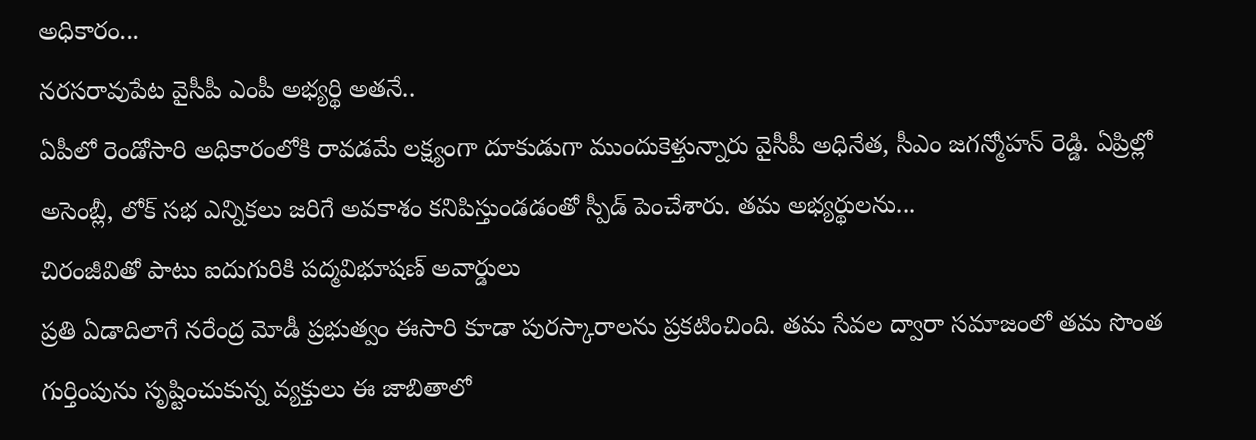అధికారం...
నరసరావుపేట వైసీపీ ఎంపీ అభ్యర్థి అతనే..
ఏపీలో రెండోసారి అధికారంలోకి రావడమే లక్ష్యంగా దూకుడుగా ముందుకెళ్తున్నారు వైసీపీ అధినేత, సీఎం జగన్మోహన్ రెడ్డి. ఏప్రిల్లో అసెంబ్లీ, లోక్ సభ ఎన్నికలు జరిగే అవకాశం కనిపిస్తుండడంతో స్పీడ్ పెంచేశారు. తమ అభ్యర్థులను...
చిరంజీవితో పాటు ఐదుగురికి పద్మవిభూషణ్ అవార్డులు
ప్రతి ఏడాదిలాగే నరేంద్ర మోడీ ప్రభుత్వం ఈసారి కూడా పురస్కారాలను ప్రకటించింది. తమ సేవల ద్వారా సమాజంలో తమ సొంత గుర్తింపును సృష్టించుకున్న వ్యక్తులు ఈ జాబితాలో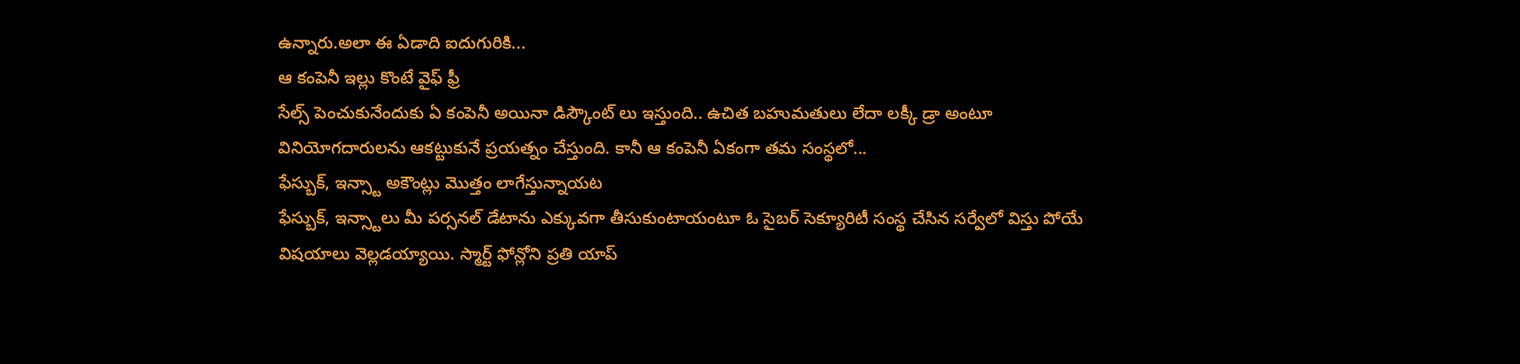ఉన్నారు.అలా ఈ ఏడాది ఐదుగురికి...
ఆ కంపెనీ ఇల్లు కొంటే వైఫ్ ఫ్రీ
సేల్స్ పెంచుకునేందుకు ఏ కంపెనీ అయినా డిస్కౌంట్ లు ఇస్తుంది.. ఉచిత బహుమతులు లేదా లక్కీ డ్రా అంటూ వినియోగదారులను ఆకట్టుకునే ప్రయత్నం చేస్తుంది. కానీ ఆ కంపెనీ ఏకంగా తమ సంస్థలో...
ఫేస్బుక్, ఇన్స్టా అకౌంట్లు మొత్తం లాగేస్తున్నాయట
ఫేస్బుక్, ఇన్స్టాలు మీ పర్సనల్ డేటాను ఎక్కువగా తీసుకుంటాయంటూ ఓ సైబర్ సెక్యూరిటీ సంస్థ చేసిన సర్వేలో విస్తు పోయే విషయాలు వెల్లడయ్యాయి. స్మార్ట్ ఫోన్లోని ప్రతి యాప్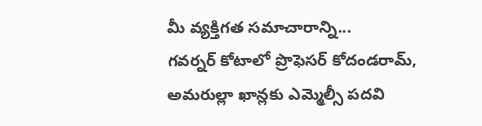మీ వ్యక్తిగత సమాచారాన్ని...
గవర్నర్ కోటాలో ప్రొఫెసర్ కోదండరామ్, అమరుల్లా ఖాన్లకు ఎమ్మెల్సీ పదవి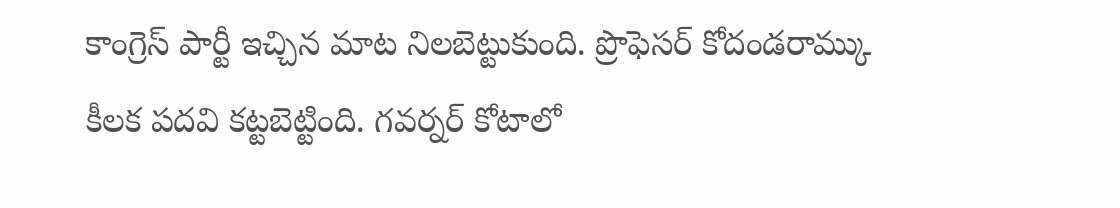కాంగ్రెస్ పార్టీ ఇచ్చిన మాట నిలబెట్టుకుంది. ప్రొఫెసర్ కోదండరామ్కు కీలక పదవి కట్టబెట్టింది. గవర్నర్ కోటాలో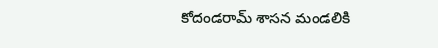కోదండరామ్ శాసన మండలికి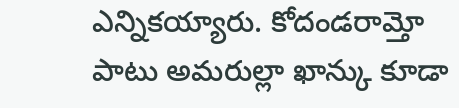ఎన్నికయ్యారు. కోదండరామ్తో పాటు అమరుల్లా ఖాన్కు కూడా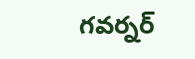గవర్నర్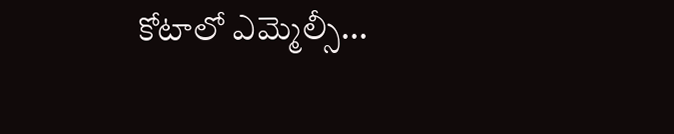కోటాలో ఎమ్మెల్సీ...